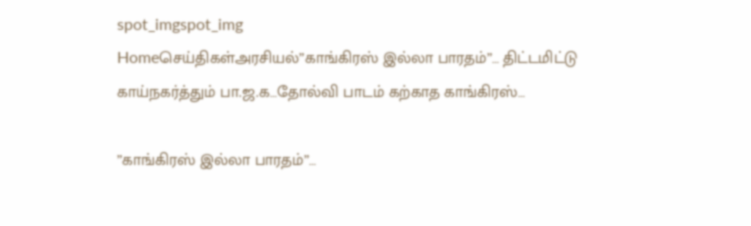spot_imgspot_img
Homeசெய்திகள்அரசியல்”காங்கிரஸ் இல்லா பாரதம்”… திட்டமிட்டு காய்நகர்த்தும் பா.ஜ.க…தோல்வி பாடம் கற்காத காங்கிரஸ்…

”காங்கிரஸ் இல்லா பாரதம்”…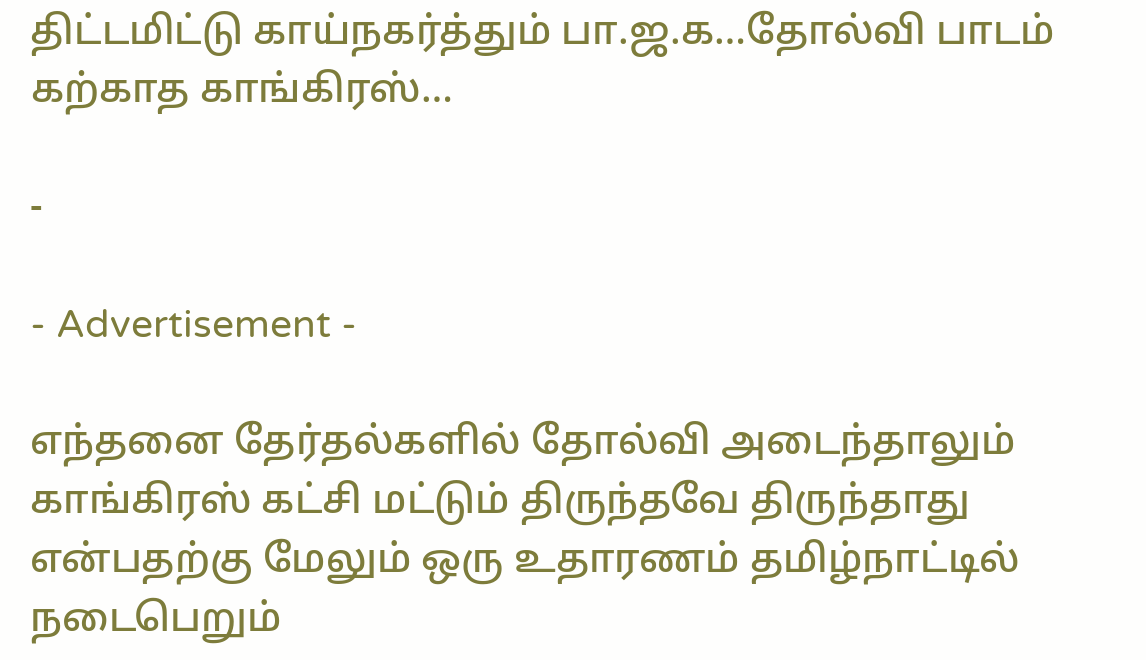திட்டமிட்டு காய்நகர்த்தும் பா.ஜ.க…தோல்வி பாடம் கற்காத காங்கிரஸ்…

-

- Advertisement -

எந்தனை தேர்தல்களில் தோல்வி அடைந்தாலும் காங்கிரஸ் கட்சி மட்டும் திருந்தவே திருந்தாது என்பதற்கு மேலும் ஒரு உதாரணம் தமிழ்நாட்டில் நடைபெறும்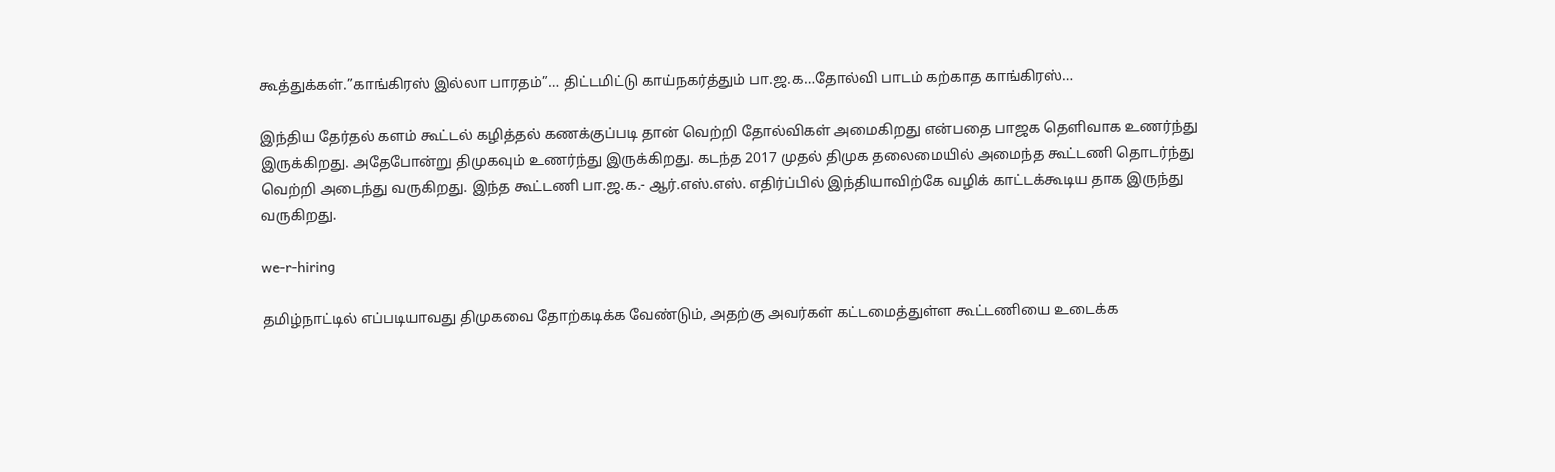கூத்துக்கள்.”காங்கிரஸ் இல்லா பாரதம்”… திட்டமிட்டு காய்நகர்த்தும் பா.ஜ.க…தோல்வி பாடம் கற்காத காங்கிரஸ்…

இந்திய தேர்தல் களம் கூட்டல் கழித்தல் கணக்குப்படி தான் வெற்றி தோல்விகள் அமைகிறது என்பதை பாஜக தெளிவாக உணர்ந்து இருக்கிறது. அதேபோன்று திமுகவும் உணர்ந்து இருக்கிறது. கடந்த 2017 முதல் திமுக தலைமையில் அமைந்த கூட்டணி தொடர்ந்து வெற்றி அடைந்து வருகிறது. இந்த கூட்டணி பா.ஜ.க.- ஆர்.எஸ்.எஸ். எதிர்ப்பில் இந்தியாவிற்கே வழிக் காட்டக்கூடிய தாக இருந்து வருகிறது.

we-r-hiring

தமிழ்நாட்டில் எப்படியாவது திமுகவை தோற்கடிக்க வேண்டும், அதற்கு அவர்கள் கட்டமைத்துள்ள கூட்டணியை உடைக்க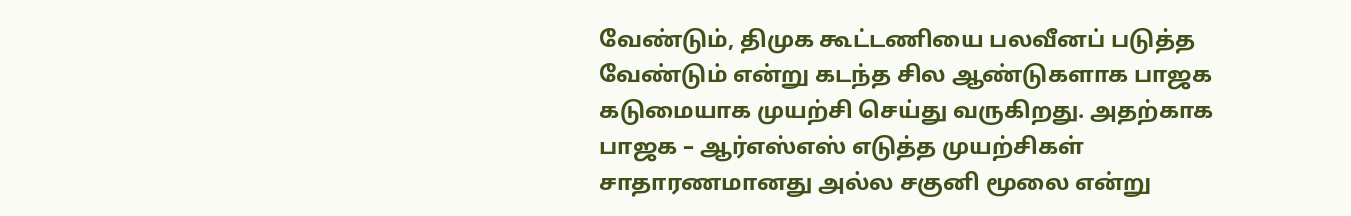வேண்டும், திமுக கூட்டணியை பலவீனப் படுத்த வேண்டும் என்று கடந்த சில ஆண்டுகளாக பாஜக கடுமையாக முயற்சி செய்து வருகிறது. அதற்காக பாஜக – ஆர்எஸ்எஸ் எடுத்த முயற்சிகள் சாதாரணமானது அல்ல சகுனி மூலை என்று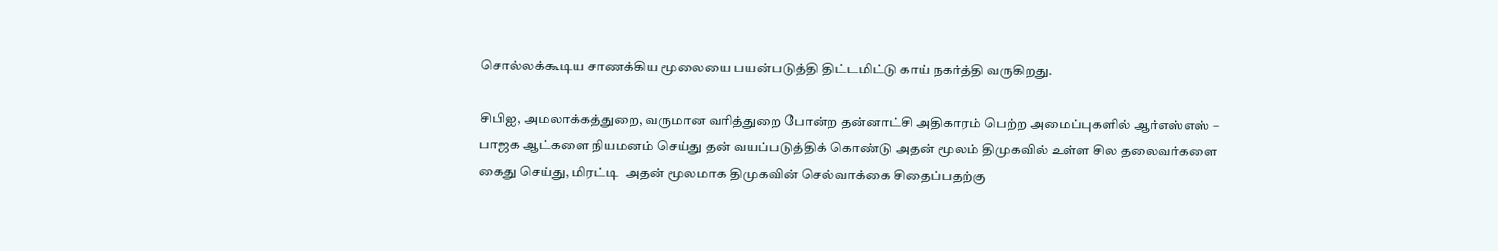சொல்லக்கூடிய சாணக்கிய மூலையை பயன்படுத்தி திட்டமிட்டு காய் நகர்த்தி வருகிறது.

சிபிஐ, அமலாக்கத்துறை, வருமான வரித்துறை போன்ற தன்னாட்சி அதிகாரம் பெற்ற அமைப்புகளில் ஆர்எஸ்எஸ் – பாஜக ஆட்களை நியமனம் செய்து தன் வயப்படுத்திக் கொண்டு அதன் மூலம் திமுகவில் உள்ள சில தலைவர்களை கைது செய்து, மிரட்டி  அதன் மூலமாக திமுகவின் செல்வாக்கை சிதைப்பதற்கு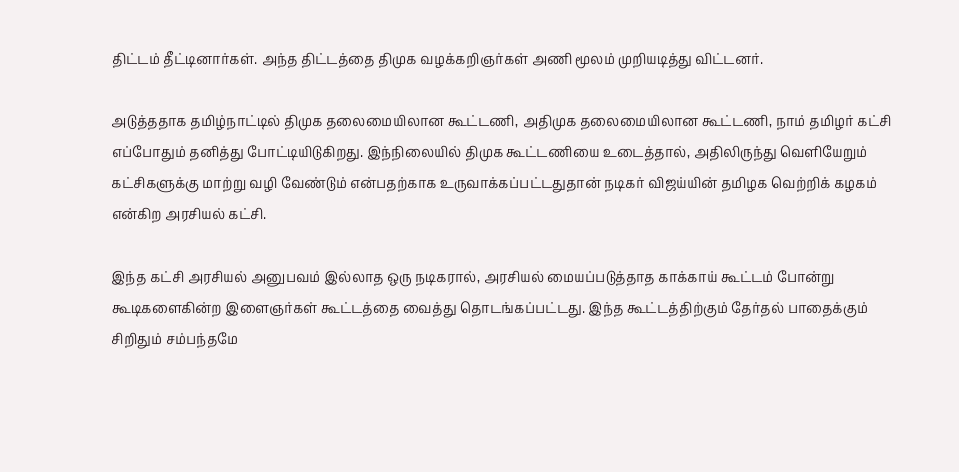திட்டம் தீட்டினார்கள். அந்த திட்டத்தை திமுக வழக்கறிஞர்கள் அணி மூலம் முறியடித்து விட்டனர்.

அடுத்ததாக தமிழ்நாட்டில் திமுக தலைமையிலான கூட்டணி, அதிமுக தலைமையிலான கூட்டணி, நாம் தமிழர் கட்சி எப்போதும் தனித்து போட்டியிடுகிறது. இந்நிலையில் திமுக கூட்டணியை உடைத்தால், அதிலிருந்து வெளியேறும் கட்சிகளுக்கு மாற்று வழி வேண்டும் என்பதற்காக உருவாக்கப்பட்டதுதான் நடிகர் விஜய்யின் தமிழக வெற்றிக் கழகம் என்கிற அரசியல் கட்சி.

இந்த கட்சி அரசியல் அனுபவம் இல்லாத ஒரு நடிகரால், அரசியல் மையப்படுத்தாத காக்காய் கூட்டம் போன்று கூடிகளைகின்ற இளைஞர்கள் கூட்டத்தை வைத்து தொடங்கப்பட்டது. இந்த கூட்டத்திற்கும் தேர்தல் பாதைக்கும் சிறிதும் சம்பந்தமே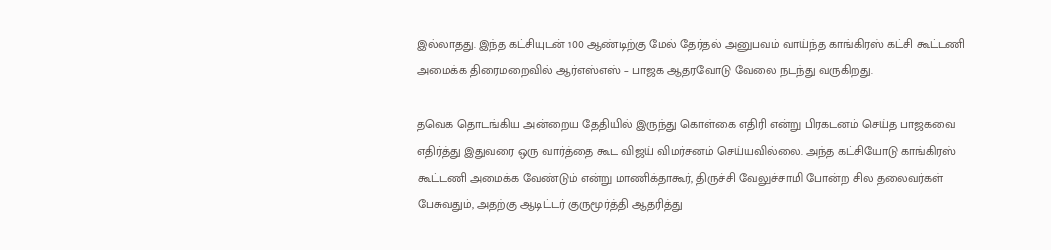இல்லாதது. இந்த கட்சியுடன் 100 ஆண்டிற்கு மேல் தேர்தல் அனுபவம் வாய்ந்த காங்கிரஸ் கட்சி கூட்டணி அமைக்க திரைமறைவில் ஆர்எஸ்எஸ் – பாஜக ஆதரவோடு வேலை நடந்து வருகிறது.

தவெக தொடங்கிய அன்றைய தேதியில் இருந்து கொள்கை எதிரி என்று பிரகடனம் செய்த பாஜகவை எதிர்த்து இதுவரை ஒரு வார்த்தை கூட விஜய் விமர்சனம் செய்யவில்லை. அந்த கட்சியோடு காங்கிரஸ் கூட்டணி அமைக்க வேண்டும் என்று மாணிக்தாகூர், திருச்சி வேலுச்சாமி போன்ற சில தலைவர்கள் பேசுவதும், அதற்கு ஆடிட்டர் குருமூர்த்தி ஆதரித்து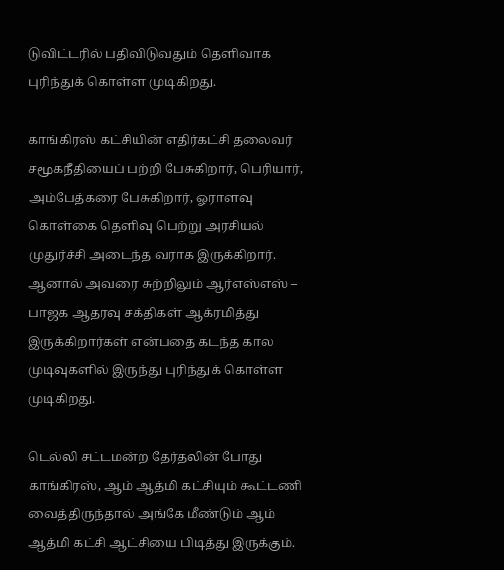டுவிட்டரில் பதிவிடுவதும் தெளிவாக புரிந்துக் கொள்ள முடிகிறது.

காங்கிரஸ் கட்சியின் எதிர்கட்சி தலைவர் சமூகநீதியைப் பற்றி பேசுகிறார், பெரியார், அம்பேத்கரை பேசுகிறார், ஓராளவு கொள்கை தெளிவு பெற்று அரசியல் முதுர்ச்சி அடைந்த வராக இருக்கிறார். ஆனால் அவரை சுற்றிலும் ஆர்எஸ்எஸ் – பாஜக ஆதரவு சக்திகள் ஆக்ரமித்து இருக்கிறார்கள் என்பதை கடந்த கால முடிவுகளில் இருந்து புரிந்துக் கொள்ள முடிகிறது.

டெல்லி சட்டமன்ற தேர்தலின் போது காங்கிரஸ், ஆம் ஆத்மி கட்சியும் கூட்டணி வைத்திருந்தால் அங்கே மீண்டும் ஆம் ஆத்மி கட்சி ஆட்சியை பிடித்து இருக்கும்.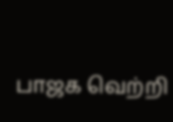பாஜக வெற்றி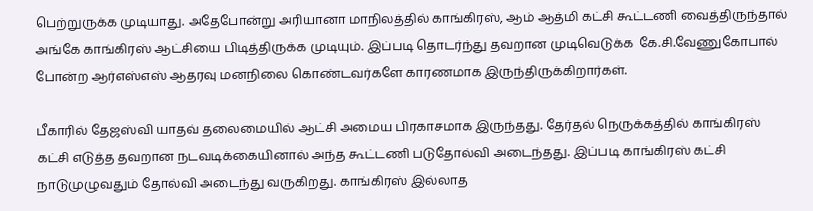பெற்றுருக்க முடியாது. அதேபோன்று அரியானா மாநிலத்தில் காங்கிரஸ், ஆம் ஆத்மி கட்சி கூட்டணி வைத்திருந்தால் அங்கே காங்கிரஸ் ஆட்சியை பிடித்திருக்க முடியும். இப்படி தொடர்ந்து தவறான முடிவெடுக்க  கே.சி.வேணுகோபால் போன்ற ஆர்எஸ்எஸ் ஆதரவு மனநிலை கொண்டவர்களே காரணமாக இருந்திருக்கிறார்கள்.

பீகாரில் தேஜஸ்வி யாதவ் தலைமையில் ஆட்சி அமைய பிரகாசமாக இருந்தது. தேர்தல் நெருக்கத்தில் காங்கிரஸ் கட்சி எடுத்த தவறான நடவடிக்கையினால் அந்த கூட்டணி படுதோல்வி அடைந்தது. இப்படி காங்கிரஸ் கட்சி நாடுமுழுவதும் தோல்வி அடைந்து வருகிறது. காங்கிரஸ் இல்லாத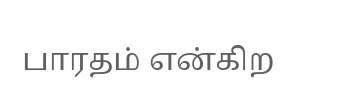பாரதம் என்கிற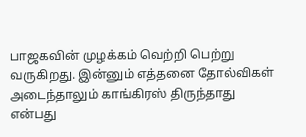பாஜகவின் முழக்கம் வெற்றி பெற்று வருகிறது. இன்னும் எத்தனை தோல்விகள் அடைந்தாலும் காங்கிரஸ் திருந்தாது என்பது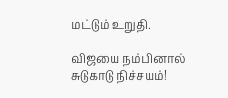மட்டும் உறுதி.

விஜயை நம்பினால் சுடுகாடு நிச்சயம்!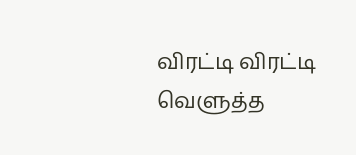விரட்டி விரட்டி வெளுத்த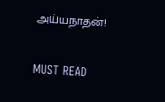அய்யநாதன்!

MUST READ